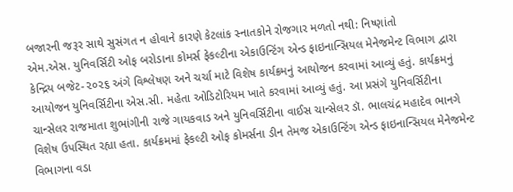બજારની જરૂર સાથે સુસંગત ન હોવાને કારણે કેટલાંક સ્નાતકોને રોજગાર મળતો નથી: નિષ્ણાંતો
એમ.એસ. યુનિવર્સિટી ઓફ બરોડાના કોમર્સ ફેકલ્ટીના એકાઉન્ટિંગ એન્ડ ફાઇનાન્સિયલ મેનેજમેન્ટ વિભાગ દ્વારા કેન્દ્રિય બજેટ-૨૦૨૬ અંગે વિશ્લેષણ અને ચર્ચા માટે વિશેષ કાર્યક્રમનું આયોજન કરવામાં આવ્યું હતું. કાર્યક્રમનું આયોજન યુનિવર્સિટીના એસ.સી. મહેતા ઓડિટોરિયમ ખાતે કરવામાં આવ્યું હતું. આ પ્રસંગે યુનિવર્સિટીના ચાન્સેલર રાજમાતા શુભાંગીની રાજે ગાયકવાડ અને યુનિવર્સિટીના વાઈસ ચાન્સેલર ડૉ. ભાલચંદ્ર મહાદેવ ભાનગે વિશેષ ઉપસ્થિત રહ્યા હતા. કાર્યક્રમમાં ફેકલ્ટી ઓફ કોમર્સના ડીન તેમજ એકાઉન્ટિંગ એન્ડ ફાઇનાન્સિયલ મેનેજમેન્ટ વિભાગના વડા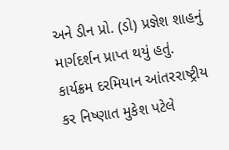અને ડીન પ્રો. (ડો) પ્રજ્ઞેશ શાહનું માર્ગદર્શન પ્રાપ્ત થયું હતું. કાર્યક્રમ દરમિયાન આંતરરાષ્ટ્રીય કર નિષ્ણાત મુકેશ પટેલે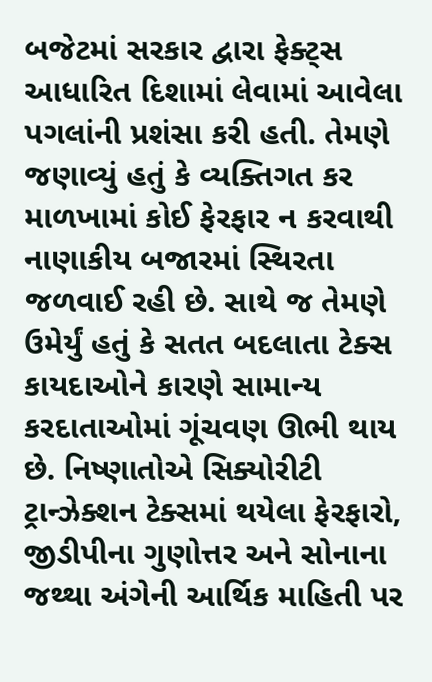બજેટમાં સરકાર દ્વારા ફેક્ટ્સ આધારિત દિશામાં લેવામાં આવેલા પગલાંની પ્રશંસા કરી હતી. તેમણે જણાવ્યું હતું કે વ્યક્તિગત કર માળખામાં કોઈ ફેરફાર ન કરવાથી નાણાકીય બજારમાં સ્થિરતા જળવાઈ રહી છે. સાથે જ તેમણે ઉમેર્યું હતું કે સતત બદલાતા ટેક્સ કાયદાઓને કારણે સામાન્ય કરદાતાઓમાં ગૂંચવણ ઊભી થાય છે. નિષ્ણાતોએ સિક્યોરીટી ટ્રાન્ઝેક્શન ટેક્સમાં થયેલા ફેરફારો, જીડીપીના ગુણોત્તર અને સોનાના જથ્થા અંગેની આર્થિક માહિતી પર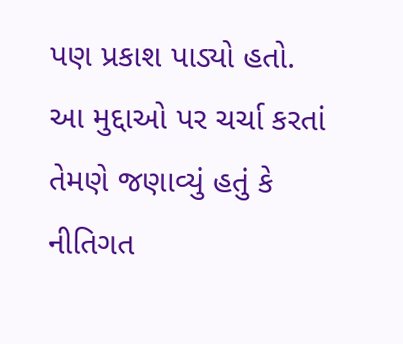પણ પ્રકાશ પાડ્યો હતો. આ મુદ્દાઓ પર ચર્ચા કરતાં તેમણે જણાવ્યું હતું કે નીતિગત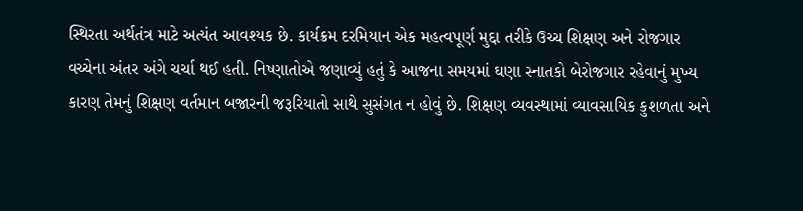સ્થિરતા અર્થતંત્ર માટે અત્યંત આવશ્યક છે. કાર્યક્રમ દરમિયાન એક મહત્વપૂર્ણ મુદ્દા તરીકે ઉચ્ચ શિક્ષણ અને રોજગાર વચ્ચેના અંતર અંગે ચર્ચા થઈ હતી. નિષ્ણાતોએ જણાવ્યું હતું કે આજના સમયમાં ઘણા સ્નાતકો બેરોજગાર રહેવાનું મુખ્ય કારણ તેમનું શિક્ષણ વર્તમાન બજારની જરૂરિયાતો સાથે સુસંગત ન હોવું છે. શિક્ષણ વ્યવસ્થામાં વ્યાવસાયિક કુશળતા અને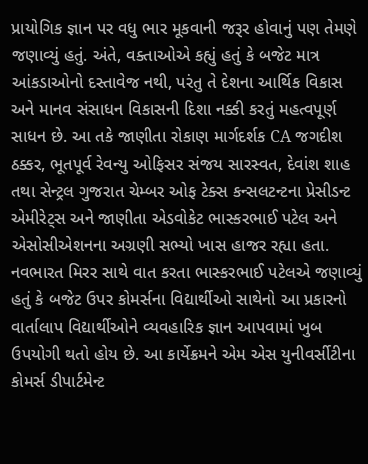પ્રાયોગિક જ્ઞાન પર વધુ ભાર મૂકવાની જરૂર હોવાનું પણ તેમણે જણાવ્યું હતું. અંતે, વક્તાઓએ કહ્યું હતું કે બજેટ માત્ર આંકડાઓનો દસ્તાવેજ નથી, પરંતુ તે દેશના આર્થિક વિકાસ અને માનવ સંસાધન વિકાસની દિશા નક્કી કરતું મહત્વપૂર્ણ સાધન છે. આ તકે જાણીતા રોકાણ માર્ગદર્શક CA જગદીશ ઠક્કર, ભૂતપૂર્વ રેવન્યુ ઓફિસર સંજય સારસ્વત, દેવાંશ શાહ તથા સેન્ટ્રલ ગુજરાત ચેમ્બર ઓફ ટેક્સ કન્સલટન્ટના પ્રેસીડન્ટ એમીરેટ્સ અને જાણીતા એડવોકેટ ભાસ્કરભાઈ પટેલ અને એસોસીએશનના અગ્રણી સભ્યો ખાસ હાજર રહ્યા હતા. નવભારત મિરર સાથે વાત કરતા ભાસ્કરભાઈ પટેલએ જણાવ્યું હતું કે બજેટ ઉપર કોમર્સના વિદ્યાર્થીઓ સાથેનો આ પ્રકારનો વાર્તાલાપ વિદ્યાર્થીઓને વ્યવહારિક જ્ઞાન આપવામાં ખુબ ઉપયોગી થતો હોય છે. આ કાર્યેક્રમને એમ એસ યુનીવર્સીટીના કોમર્સ ડીપાર્ટમેન્ટ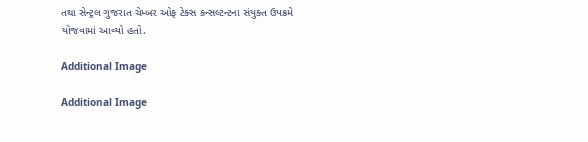તથા સેન્ટ્રલ ગુજરાત ચેમ્બર ઓફ ટેક્સ કન્સલ્ટન્ટના સંયુક્ત ઉપક્રમે યોજવામાં આવ્યો હતો.

Additional Image

Additional Image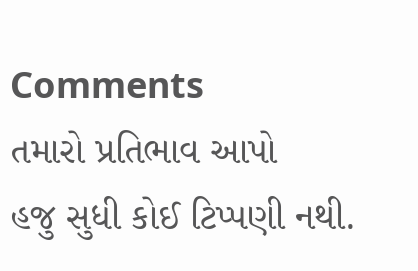Comments
તમારો પ્રતિભાવ આપો
હજુ સુધી કોઈ ટિપ્પણી નથી.